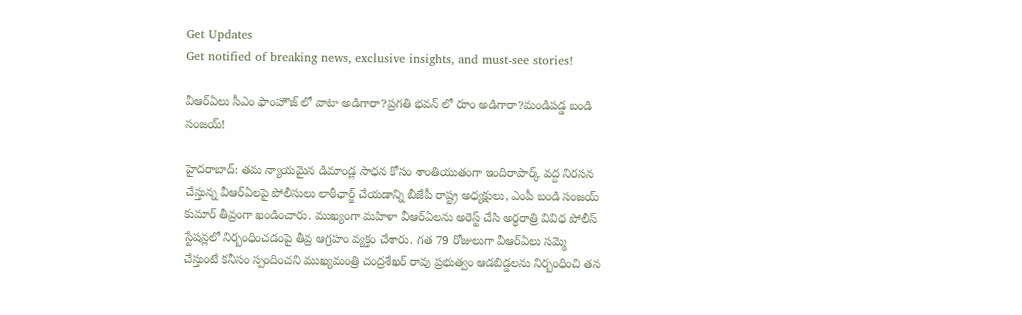Get Updates
Get notified of breaking news, exclusive insights, and must-see stories!

వీఆర్ఏలు సీఎం ఫాంహౌజ్ లో వాటా అడిగారా?ప్రగతి భవన్ లో రూం అడిగారా?మండిపడ్డ బండి సంజయ్!

హైదరాబాద్: తమ న్యాయమైన డిమాండ్ల సాధన కోసం శాంతియుతంగా ఇందిరాపార్క్ వద్ద నిరసన చేస్తున్న వీఆర్ఏలపై పోలీసులు లాఠీఛార్జ్ చేయడాన్ని బీజేపీ రాష్ట్ర అధ్యక్షులు, ఎంపీ బండి సంజయ్ కుమార్ తీవ్రంగా ఖండించారు. ముఖ్యంగా మహిళా వీఆర్ఏలను అరెస్ట్ చేసి అర్ధరాత్రి వివిధ పోలీస్ స్టేషన్లలో నిర్బంధించడంపై తీవ్ర ఆగ్రహం వ్యక్తం చేశారు. గత 79 రోజులుగా వీఆర్ఏలు సమ్మె చేస్తుంటే కనీసం స్పందించని ముఖ్యమంత్రి చంద్రశేఖర్ రావు ప్రభుత్వం ఆడబిడ్డలను నిర్బంధించి తన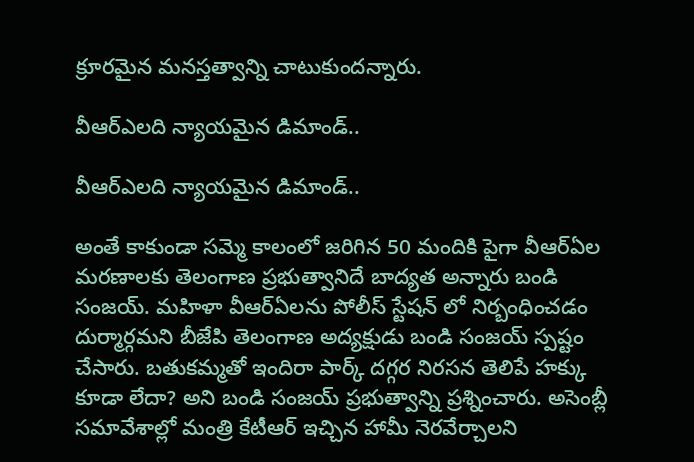క్రూరమైన మనస్తత్వాన్ని చాటుకుందన్నారు.

వీఆర్ఎలది న్యాయమైన డిమాండ్..

వీఆర్ఎలది న్యాయమైన డిమాండ్..

అంతే కాకుండా సమ్మె కాలంలో జరిగిన 50 మందికి పైగా వీఆర్ఏల మరణాలకు తెలంగాణ ప్రభుత్వానిదే బాద్యత అన్నారు బండి సంజయ్. మహిళా వీఆర్ఏలను పోలీస్ స్టేషన్ లో నిర్బంధించడం దుర్మార్గమని బీజేపి తెలంగాణ అద్యక్షుడు బండి సంజయ్ స్పష్టం చేసారు. బతుకమ్మతో ఇందిరా పార్క్ దగ్గర నిరసన తెలిపే హక్కు కూడా లేదా? అని బండి సంజయ్ ప్రభుత్వాన్ని ప్రశ్నించారు. అసెంబ్లీ సమావేశాల్లో మంత్రి కేటీఆర్ ఇచ్చిన హామీ నెరవేర్చాలని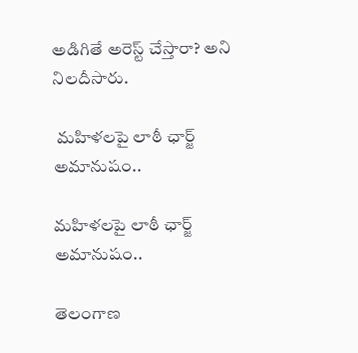అడిగితే అరెస్ట్ చేస్తారా? అని నిలదీసారు.

 మహిళలపై లాఠీ ఛార్జ్ అమానుషం..

మహిళలపై లాఠీ ఛార్జ్ అమానుషం..

తెలంగాణ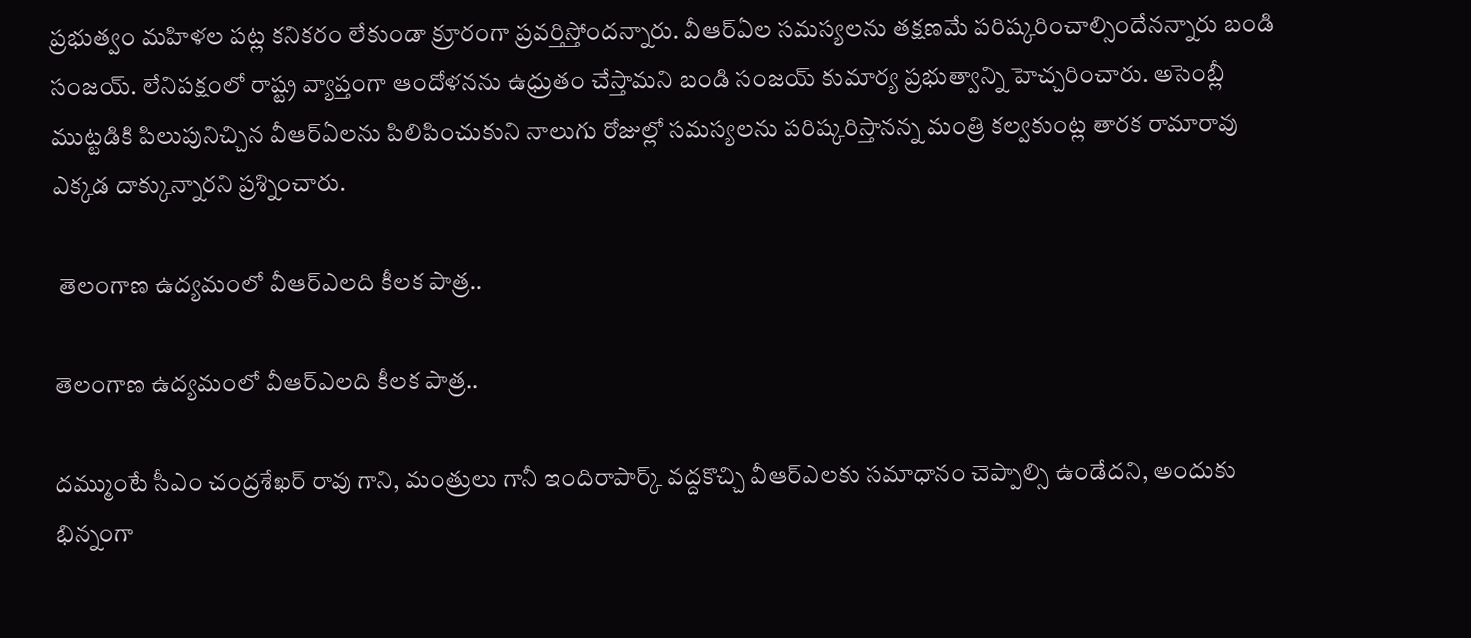ప్రభుత్వం మహిళల పట్ల కనికరం లేకుండా క్రూరంగా ప్రవర్తిస్తోందన్నారు. వీఆర్ఏల సమస్యలను తక్షణమే పరిష్కరించాల్సిందేనన్నారు బండి సంజయ్. లేనిపక్షంలో రాష్ట్ర వ్యాప్తంగా ఆందోళనను ఉధ్రుతం చేస్తామని బండి సంజయ్ కుమార్య ప్రభుత్వాన్ని హెచ్చరించారు. అసెంబ్లీ ముట్టడికి పిలుపునిచ్చిన వీఆర్ఏలను పిలిపించుకుని నాలుగు రోజుల్లో సమస్యలను పరిష్కరిస్తానన్న మంత్రి కల్వకుంట్ల తారక రామారావు ఎక్కడ దాక్కున్నారని ప్రశ్నించారు.

 తెలంగాణ ఉద్యమంలో వీఆర్ఎలది కీలక పాత్ర..

తెలంగాణ ఉద్యమంలో వీఆర్ఎలది కీలక పాత్ర..

దమ్ముంటే సీఎం చంద్రశేఖర్ రావు గాని, మంత్రులు గానీ ఇందిరాపార్క్ వద్దకొచ్చి వీఆర్ఎలకు సమాధానం చెప్పాల్సి ఉండేదని, అందుకు భిన్నంగా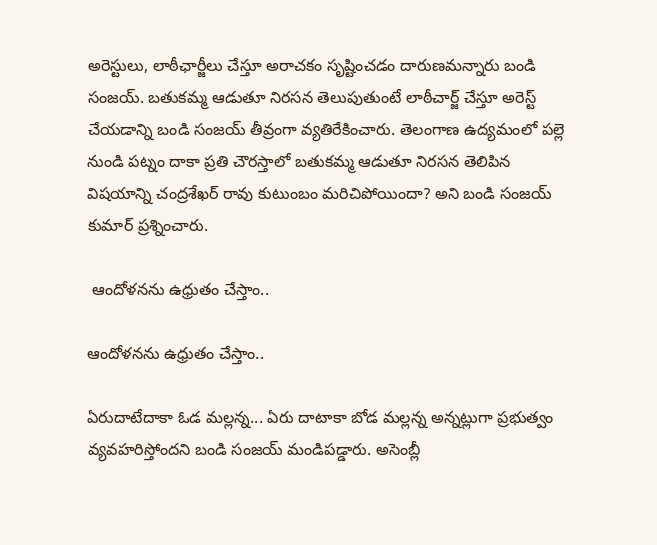అరెస్టులు, లాఠీఛార్జీలు చేస్తూ అరాచకం సృష్టించడం దారుణమన్నారు బండి సంజయ్. బతుకమ్మ ఆడుతూ నిరసన తెలుపుతుంటే లాఠీచార్జ్ చేస్తూ అరెస్ట్ చేయడాన్ని బండి సంజయ్ తీవ్రంగా వ్యతిరేకించారు. తెలంగాణ ఉద్యమంలో పల్లె నుండి పట్నం దాకా ప్రతి చౌరస్తాలో బతుకమ్మ ఆడుతూ నిరసన తెలిపిన విషయాన్ని చంద్రశేఖర్ రావు కుటుంబం మరిచిపోయిందా? అని బండి సంజయ్ కుమార్ ప్రశ్నించారు.

 ఆందోళనను ఉధ్రుతం చేస్తాం..

ఆందోళనను ఉధ్రుతం చేస్తాం..

ఏరుదాటేదాకా ఓడ మల్లన్న... ఏరు దాటాకా బోడ మల్లన్న అన్నట్లుగా ప్రభుత్వం వ్యవహరిస్తోందని బండి సంజయ్ మండిపడ్డారు. అసెంబ్లీ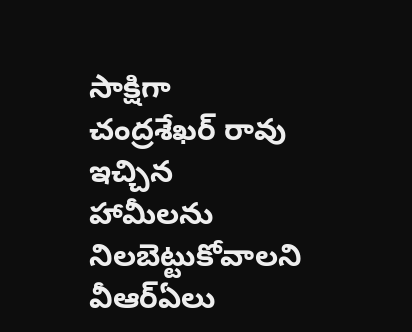సాక్షిగా చంద్రశేఖర్ రావు ఇచ్చిన హామీలను నిలబెట్టుకోవాలని వీఆర్ఏలు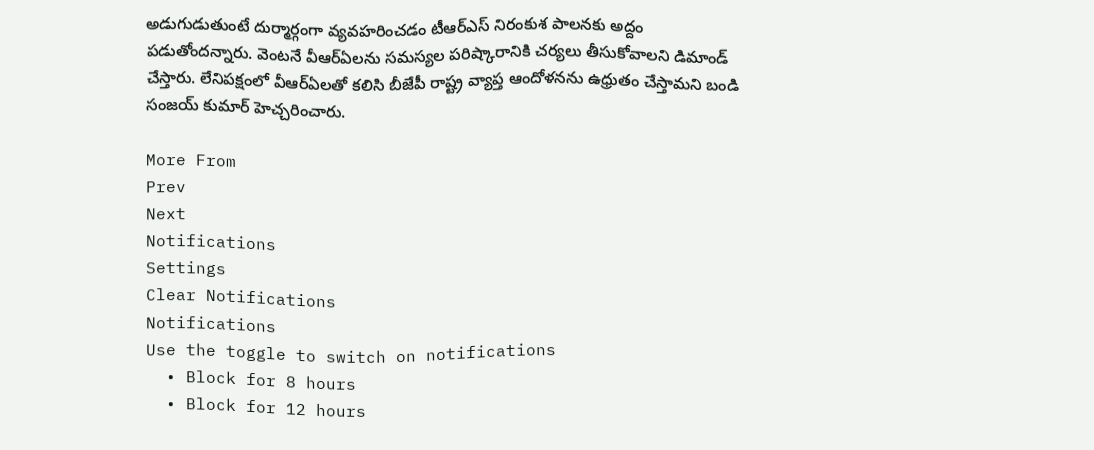అడుగుడుతుంటే దుర్మార్గంగా వ్యవహరించడం టీఆర్ఎస్ నిరంకుశ పాలనకు అద్దం పడుతోందన్నారు. వెంటనే వీఆర్ఏలను సమస్యల పరిష్కారానికి చర్యలు తీసుకోవాలని డిమాండ్ చేస్తారు. లేనిపక్షంలో వీఆర్ఏలతో కలిసి బీజేపీ రాష్ట్ర వ్యాప్త ఆందోళనను ఉధ్రుతం చేస్తామని బండి సంజయ్ కుమార్ హెచ్చరించారు.

More From
Prev
Next
Notifications
Settings
Clear Notifications
Notifications
Use the toggle to switch on notifications
  • Block for 8 hours
  • Block for 12 hours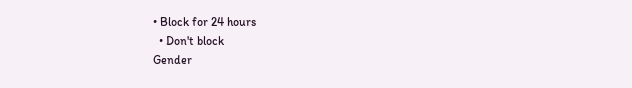• Block for 24 hours
  • Don't block
Gender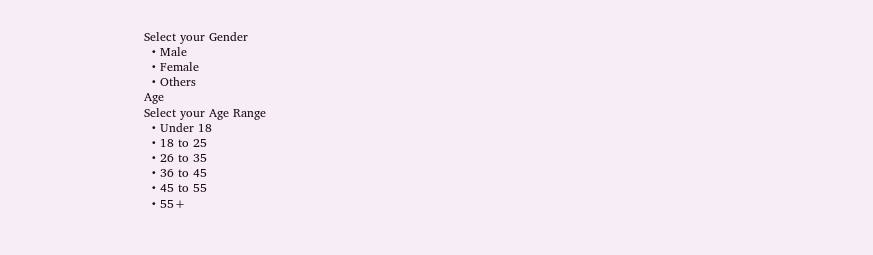Select your Gender
  • Male
  • Female
  • Others
Age
Select your Age Range
  • Under 18
  • 18 to 25
  • 26 to 35
  • 36 to 45
  • 45 to 55
  • 55+